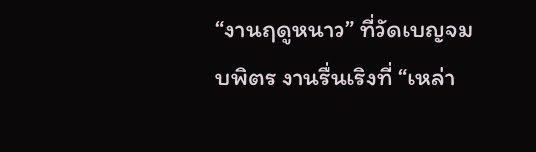“งานฤดูหนาว” ที่วัดเบญจมบพิตร งานรื่นเริงที่ “เหล่า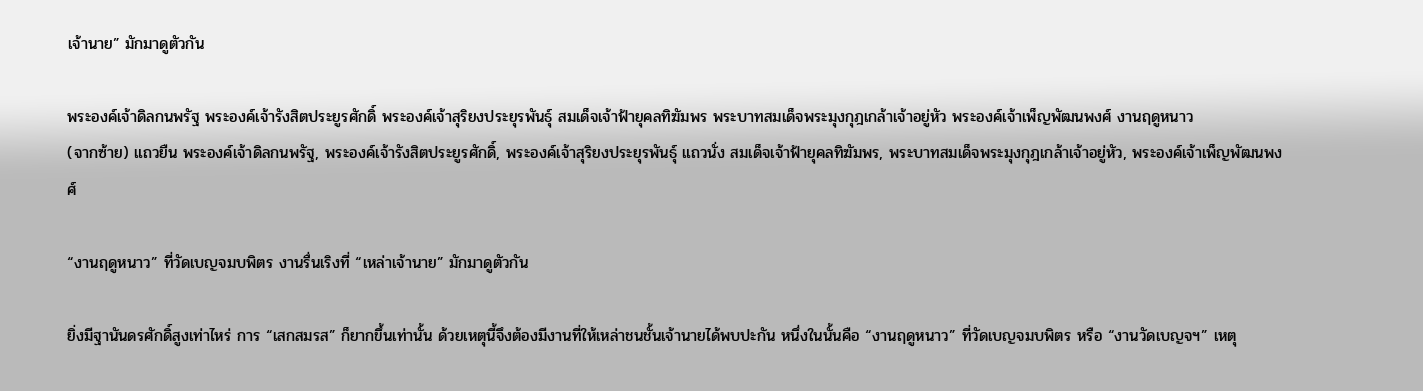เจ้านาย” มักมาดูตัวกัน

พระองค์เจ้าดิลกนพรัฐ พระองค์เจ้ารังสิตประยูรศักดิ์ พระองค์เจ้าสุริยงประยุรพันธ์ุ สมเด็จเจ้าฟ้ายุคลทิฆัมพร พระบาทสมเด็จพระมุงกุฎเกล้าเจ้าอยู่หัว พระองค์เจ้าเพ็ญพัฒนพงศ์ งานฤดูหนาว
(จากซ้าย) แถวยืน พระองค์เจ้าดิลกนพรัฐ, พระองค์เจ้ารังสิตประยูรศักดิ์, พระองค์เจ้าสุริยงประยุรพันธ์ุ แถวนั่ง สมเด็จเจ้าฟ้ายุคลทิฆัมพร, พระบาทสมเด็จพระมุงกุฎเกล้าเจ้าอยู่หัว, พระองค์เจ้าเพ็ญพัฒนพงศ์

“งานฤดูหนาว” ที่วัดเบญจมบพิตร งานรื่นเริงที่ “เหล่าเจ้านาย” มักมาดูตัวกัน

ยิ่งมีฐานันดรศักดิ์สูงเท่าไหร่ การ “เสกสมรส” ก็ยากขึ้นเท่านั้น ด้วยเหตุนี้จึงต้องมีงานที่ให้เหล่าชนชั้นเจ้านายได้พบปะกัน หนึ่งในนั้นคือ “งานฤดูหนาว” ที่วัดเบญจมบพิตร หรือ “งานวัดเบญจฯ” เหตุ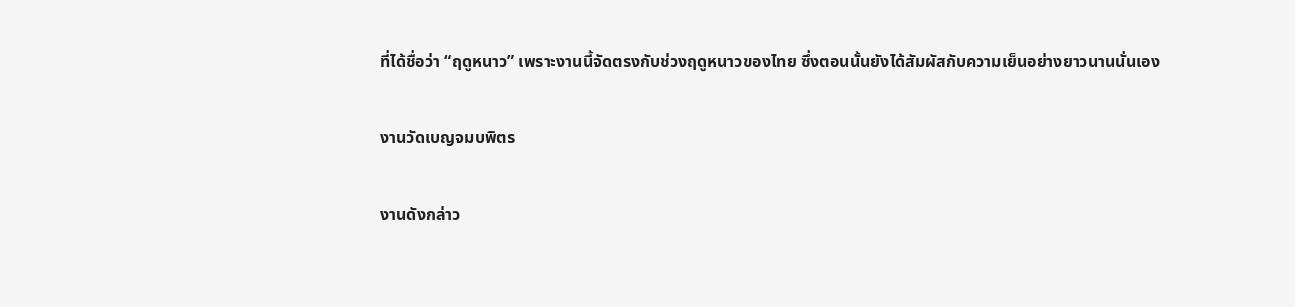ที่ได้ชื่อว่า “ฤดูหนาว” เพราะงานนี้จัดตรงกับช่วงฤดูหนาวของไทย ซึ่งตอนนั้นยังได้สัมผัสกับความเย็นอย่างยาวนานนั่นเอง

งานวัดเบญจมบพิตร

งานดังกล่าว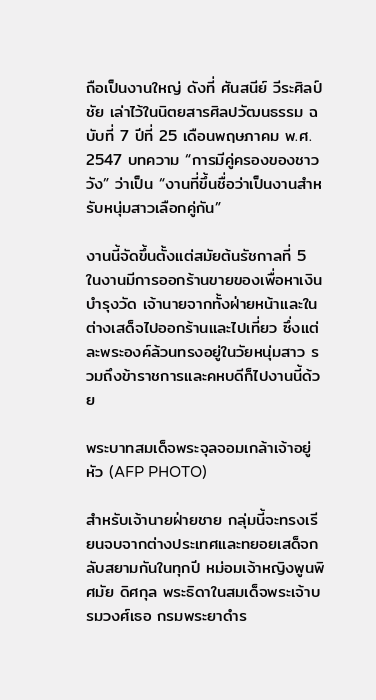ถือเป็นงานใหญ่ ดังที่ ศันสนีย์ วีระศิลป์ชัย เล่าไว้ในนิตยสารศิลปวัฒนธรรม ฉบับที่ 7 ปีที่ 25 เดือนพฤษภาคม พ.ศ. 2547 บทความ “การมีคู่ครองของชาววัง” ว่าเป็น “งานที่ขึ้นชื่อว่าเป็นงานสำหรับหนุ่มสาวเลือกคู่กัน”

งานนี้จัดขึ้นตั้งแต่สมัยต้นรัชกาลที่ 5 ในงานมีการออกร้านขายของเพื่อหาเงินบำรุงวัด เจ้านายจากทั้งฝ่ายหน้าและในต่างเสด็จไปออกร้านและไปเที่ยว ซึ่งแต่ละพระองค์ล้วนทรงอยู่ในวัยหนุ่มสาว รวมถึงข้าราชการและคหบดีก็ไปงานนี้ด้วย

พระบาทสมเด็จพระจุลจอมเกล้าเจ้าอยู่หัว (AFP PHOTO)

สำหรับเจ้านายฝ่ายชาย กลุ่มนี้จะทรงเรียนจบจากต่างประเทศและทยอยเสด็จกลับสยามกันในทุกปี หม่อมเจ้าหญิงพูนพิศมัย ดิศกุล พระธิดาในสมเด็จพระเจ้าบรมวงศ์เธอ กรมพระยาดำร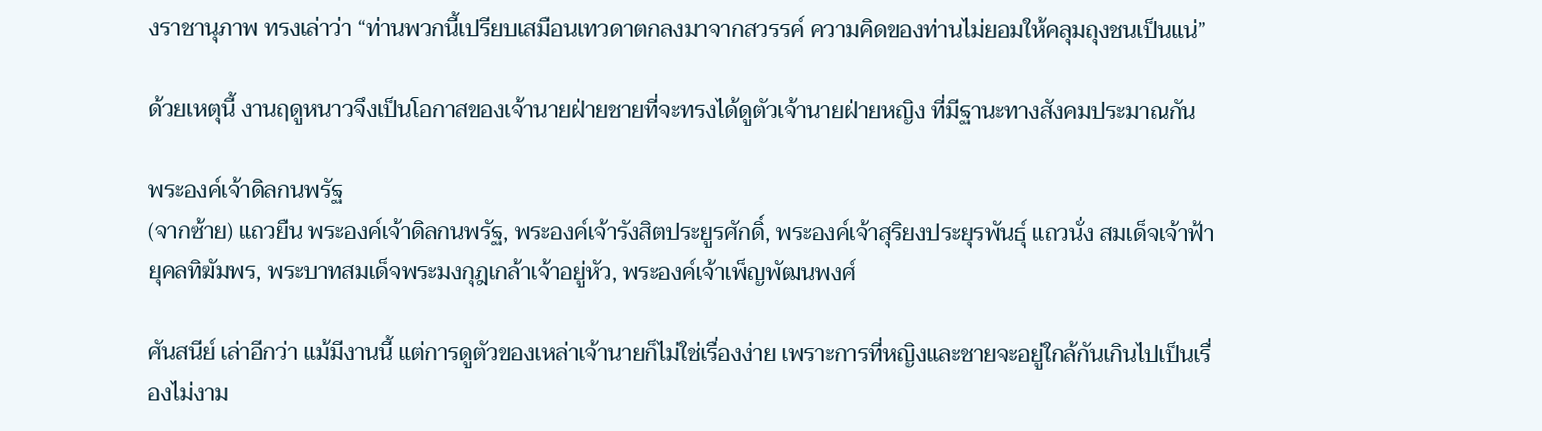งราชานุภาพ ทรงเล่าว่า “ท่านพวกนี้เปรียบเสมือนเทวดาตกลงมาจากสวรรค์ ความคิดของท่านไม่ยอมให้คลุมถุงชนเป็นแน่”

ด้วยเหตุนี้ งานฤดูหนาวจึงเป็นโอกาสของเจ้านายฝ่ายชายที่จะทรงได้ดูตัวเจ้านายฝ่ายหญิง ที่มีฐานะทางสังคมประมาณกัน

พระองค์เจ้าดิลกนพรัฐ
(จากซ้าย) แถวยืน พระองค์เจ้าดิลกนพรัฐ, พระองค์เจ้ารังสิตประยูรศักดิ์, พระองค์เจ้าสุริยงประยุรพันธ์ุ แถวนั่ง สมเด็จเจ้าฟ้ายุคลทิฆัมพร, พระบาทสมเด็จพระมงกุฎเกล้าเจ้าอยู่หัว, พระองค์เจ้าเพ็ญพัฒนพงศ์

ศันสนีย์ เล่าอีกว่า แม้มีงานนี้ แต่การดูตัวของเหล่าเจ้านายก็ไม่ใช่เรื่องง่าย เพราะการที่หญิงและชายจะอยู่ใกล้กันเกินไปเป็นเรื่องไม่งาม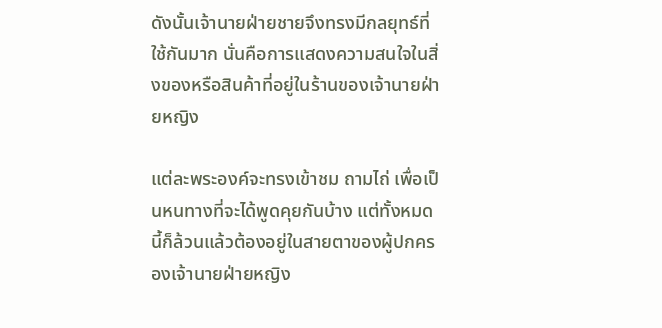ดังนั้นเจ้านายฝ่ายชายจึงทรงมีกลยุทธ์ที่ใช้กันมาก นั่นคือการแสดงความสนใจในสิ่งของหรือสินค้าที่อยู่ในร้านของเจ้านายฝ่ายหญิง

แต่ละพระองค์จะทรงเข้าชม ถามไถ่ เพื่อเป็นหนทางที่จะได้พูดคุยกันบ้าง แต่ทั้งหมดนี้ก็ล้วนแล้วต้องอยู่ในสายตาของผู้ปกครองเจ้านายฝ่ายหญิง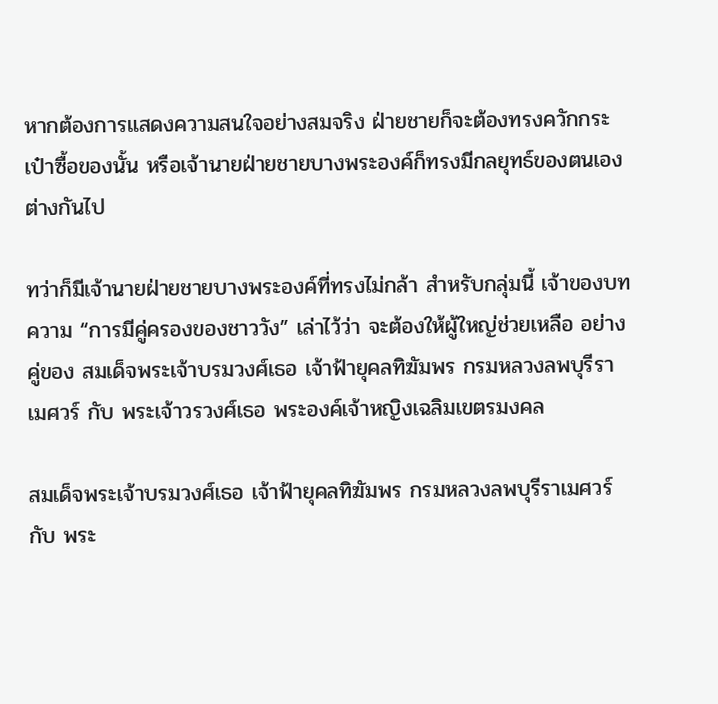หากต้องการแสดงความสนใจอย่างสมจริง ฝ่ายชายก็จะต้องทรงควักกระเป๋าซื้อของนั้น หรือเจ้านายฝ่ายชายบางพระองค์ก็ทรงมีกลยุทธ์ของตนเอง ต่างกันไป

ทว่าก็มีเจ้านายฝ่ายชายบางพระองค์ที่ทรงไม่กล้า สำหรับกลุ่มนี้ เจ้าของบทความ “การมีคู่ครองของชาววัง” เล่าไว้ว่า จะต้องให้ผู้ใหญ่ช่วยเหลือ อย่างคู่ของ สมเด็จพระเจ้าบรมวงศ์เธอ เจ้าฟ้ายุคลทิฆัมพร กรมหลวงลพบุรีราเมศวร์ กับ พระเจ้าวรวงศ์เธอ พระองค์เจ้าหญิงเฉลิมเขตรมงคล

สมเด็จพระเจ้าบรมวงศ์เธอ เจ้าฟ้ายุคลทิฆัมพร กรมหลวงลพบุรีราเมศวร์ กับ พระ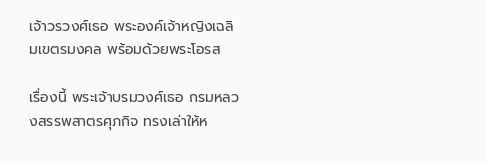เจ้าวรวงศ์เธอ พระองค์เจ้าหญิงเฉลิมเขตรมงคล พร้อมด้วยพระโอรส

เรื่องนี้ พระเจ้าบรมวงศ์เธอ กรมหลวงสรรพสาตรศุภกิจ ทรงเล่าให้ห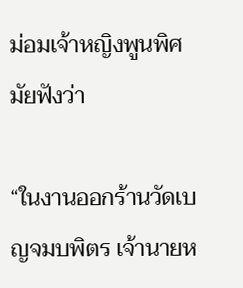ม่อมเจ้าหญิงพูนพิศมัยฟังว่า

“ในงานออกร้านวัดเบญจมบพิตร เจ้านายห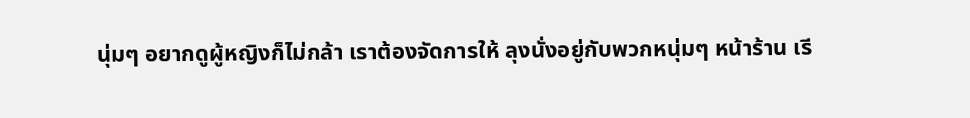นุ่มๆ อยากดูผู้หญิงก็ไม่กล้า เราต้องจัดการให้ ลุงนั่งอยู่กับพวกหนุ่มๆ หน้าร้าน เรี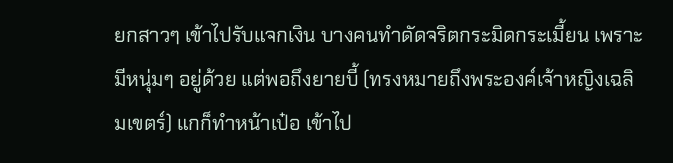ยกสาวๆ เข้าไปรับแจกเงิน บางคนทำดัดจริตกระมิดกระเมี้ยน เพราะมีหนุ่มๆ อยู่ด้วย แต่พอถึงยายบี้ (ทรงหมายถึงพระองค์เจ้าหญิงเฉลิมเขตร์) แกก็ทำหน้าเป๋อ เข้าไป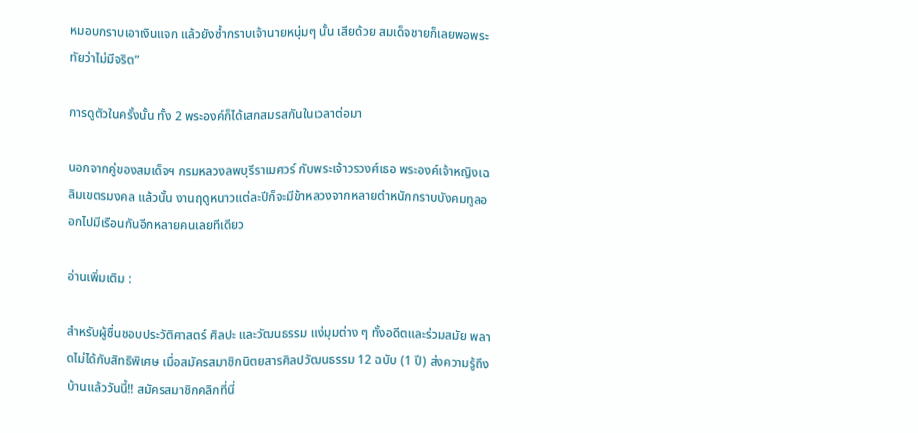หมอบกราบเอาเงินแจก แล้วยังซ้ำกราบเจ้านายหนุ่มๆ นั้น เสียด้วย สมเด็จชายก็เลยพอพระทัยว่าไม่มีจริต”

การดูตัวในครั้งนั้น ทั้ง 2 พระองค์ก็ได้เสกสมรสกันในเวลาต่อมา

นอกจากคู่ของสมเด็จฯ กรมหลวงลพบุรีราเมศวร์ กับพระเจ้าวรวงศ์เธอ พระองค์เจ้าหญิงเฉลิมเขตรมงคล แล้วนั้น งานฤดูหนาวแต่ละปีก็จะมีข้าหลวงจากหลายตำหนักกราบบังคมทูลออกไปมีเรือนกันอีกหลายคนเลยทีเดียว

อ่านเพิ่มเติม :

สำหรับผู้ชื่นชอบประวัติศาสตร์ ศิลปะ และวัฒนธรรม แง่มุมต่าง ๆ ทั้งอดีตและร่วมสมัย พลาดไม่ได้กับสิทธิพิเศษ เมื่อสมัครสมาชิกนิตยสารศิลปวัฒนธรรม 12 ฉบับ (1 ปี) ส่งความรู้ถึงบ้านแล้ววันนี้!! สมัครสมาชิกคลิกที่นี่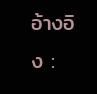อ้างอิง :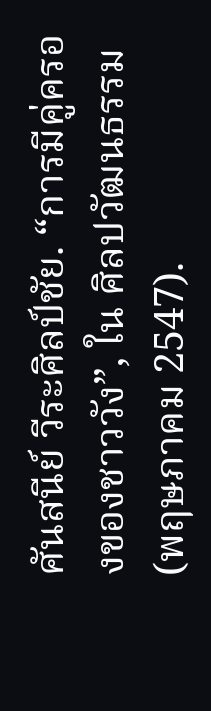ศันสนีย์ วีระศิลป์ชัย. “การมีคู่ครองของชาววัง”, ใน ศิลปวัฒนธรรม (พฤษภาคม 2547).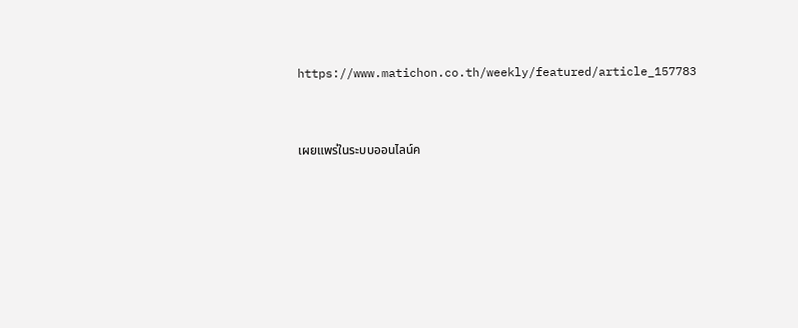https://www.matichon.co.th/weekly/featured/article_157783


เผยแพร่ในระบบออนไลน์ค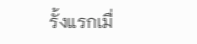รั้งแรกเมื่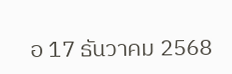อ 17 ธันวาคม 2568